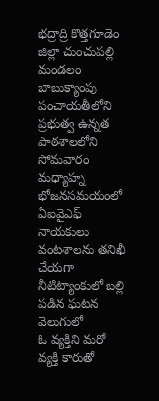భద్రాద్రి కొత్తగూడెం జిల్లా చుంచుపల్లి మండలం బాబుక్యాంపు పంచాయతీలోని ప్రభుత్వ ఉన్నత పాఠశాలలోని సోమవారం మధ్యాహ్న భోజనసమయంలో ఏఐవైఎఫ్ నాయకులు వంటశాలను తనిఖీ చేయగా నీటిట్యాంకులో బల్లి పడిన ఘటన వెలుగులో
ఓ వ్యక్తిని మరో వ్యక్తి కారుతో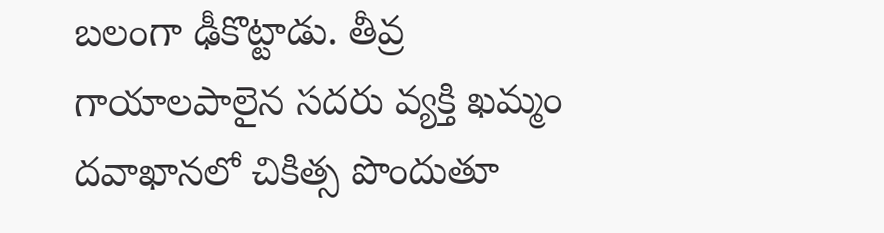బలంగా ఢీకొట్టాడు. తీవ్ర గాయాలపాలైన సదరు వ్యక్తి ఖమ్మం దవాఖానలో చికిత్స పొందుతూ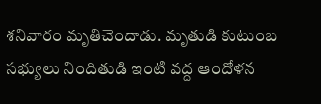శనివారం మృతిచెందాడు. మృతుడి కుటుంబ సభ్యులు నిందితుడి ఇంటి వద్ద ఆందోళన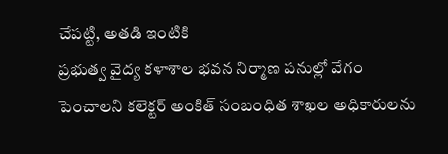చేపట్టి, అతడి ఇంటికి
ప్రభుత్వ వైద్య కళాశాల భవన నిర్మాణ పనుల్లో వేగం పెంచాలని కలెక్టర్ అంకిత్ సంబంధిత శాఖల అధికారులను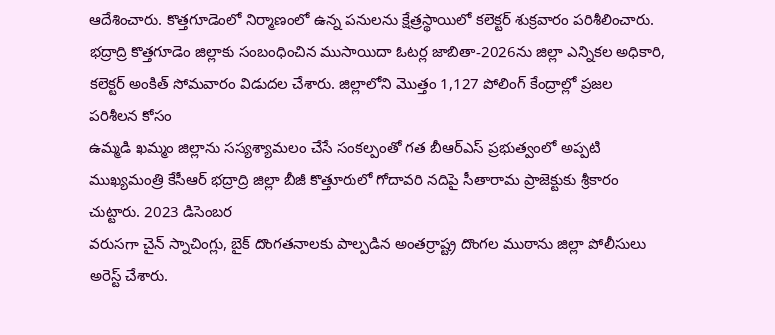ఆదేశించారు. కొత్తగూడెంలో నిర్మాణంలో ఉన్న పనులను క్షేత్రస్థాయిలో కలెక్టర్ శుక్రవారం పరిశీలించారు.
భద్రాద్రి కొత్తగూడెం జిల్లాకు సంబంధించిన ముసాయిదా ఓటర్ల జాబితా-2026ను జిల్లా ఎన్నికల అధికారి, కలెక్టర్ అంకిత్ సోమవారం విడుదల చేశారు. జిల్లాలోని మొత్తం 1,127 పోలింగ్ కేంద్రాల్లో ప్రజల పరిశీలన కోసం
ఉమ్మడి ఖమ్మం జిల్లాను సస్యశ్యామలం చేసే సంకల్పంతో గత బీఆర్ఎస్ ప్రభుత్వంలో అప్పటి ముఖ్యమంత్రి కేసీఆర్ భద్రాద్రి జిల్లా బీజీ కొత్తూరులో గోదావరి నదిపై సీతారామ ప్రాజెక్టుకు శ్రీకారం చుట్టారు. 2023 డిసెంబర
వరుసగా చైన్ స్నాచింగ్లు, బైక్ దొంగతనాలకు పాల్పడిన అంతర్రాష్ట్ర దొంగల ముఠాను జిల్లా పోలీసులు అరెస్ట్ చేశారు.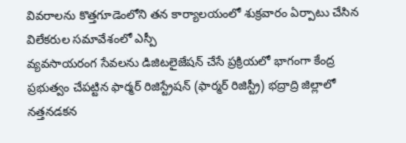వివరాలను కొత్తగూడెంలోని తన కార్యాలయంలో శుక్రవారం ఏర్పాటు చేసిన విలేకరుల సమావేశంలో ఎస్పీ
వ్యవసాయరంగ సేవలను డిజిటలైజేషన్ చేసే ప్రక్రియలో భాగంగా కేంద్ర ప్రభుత్వం చేపట్టిన ఫార్మర్ రిజిస్ట్రేషన్ (ఫార్మర్ రిజిస్ట్రీ) భద్రాద్రి జిల్లాలో నత్తనడకన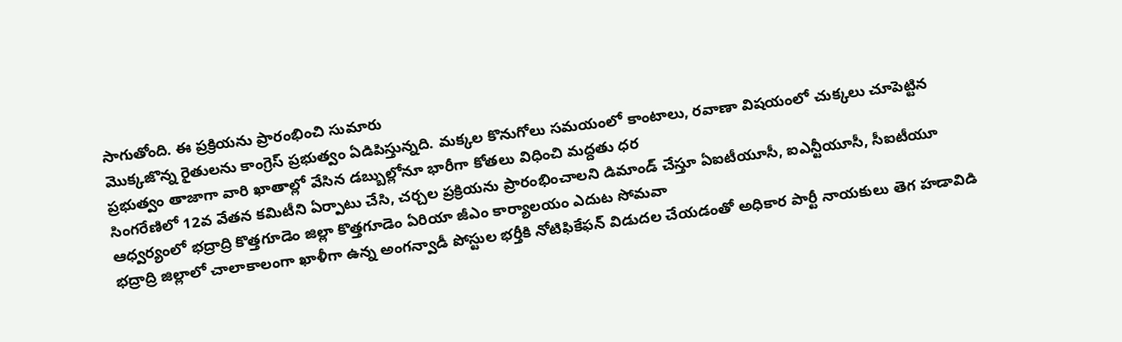సాగుతోంది. ఈ ప్రక్రియను ప్రారంభించి సుమారు
మొక్కజొన్న రైతులను కాంగ్రెస్ ప్రభుత్వం ఏడిపిస్తున్నది. మక్కల కొనుగోలు సమయంలో కాంటాలు, రవాణా విషయంలో చుక్కలు చూపెట్టిన ప్రభుత్వం తాజాగా వారి ఖాతాల్లో వేసిన డబ్బుల్లోనూ భారీగా కోతలు విధించి మద్దతు ధర
సింగరేణిలో 12వ వేతన కమిటీని ఏర్పాటు చేసి, చర్చల ప్రక్రియను ప్రారంభించాలని డిమాండ్ చేస్తూ ఏఐటీయూసీ, ఐఎన్టీయూసీ, సీఐటీయూ ఆధ్వర్యంలో భద్రాద్రి కొత్తగూడెం జిల్లా కొత్తగూడెం ఏరియా జీఎం కార్యాలయం ఎదుట సోమవా
భద్రాద్రి జిల్లాలో చాలాకాలంగా ఖాళీగా ఉన్న అంగన్వాడీ పోస్టుల భర్తీకి నోటిఫికేఫన్ విడుదల చేయడంతో అధికార పార్టీ నాయకులు తెగ హడావిడి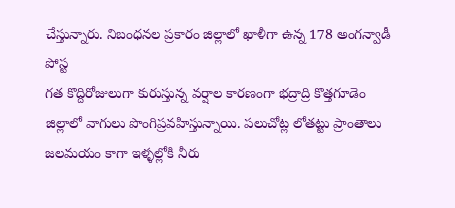చేస్తున్నారు. నిబంధనల ప్రకారం జిల్లాలో ఖాళీగా ఉన్న 178 అంగన్వాడీ పోస్ట
గత కొద్దిరోజులుగా కురుస్తున్న వర్షాల కారణంగా భద్రాద్రి కొత్తగూడెం జిల్లాలో వాగులు పొంగిప్రవహిస్తున్నాయి. పలుచోట్ల లోతట్టు ప్రాంతాలు జలమయం కాగా ఇళ్ళల్లోకి నీరు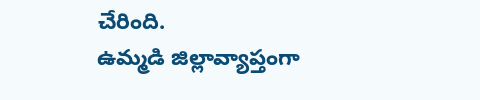చేరింది.
ఉమ్మడి జిల్లావ్యాప్తంగా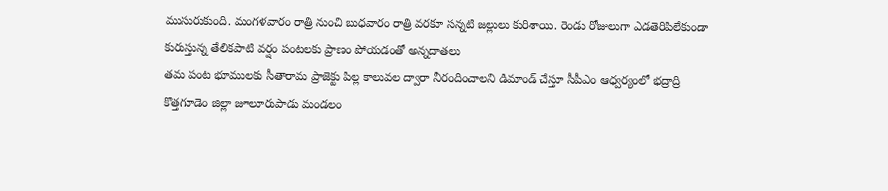ముసురుకుంది. మంగళవారం రాత్రి నుంచి బుధవారం రాత్రి వరకూ సన్నటి జల్లులు కురిశాయి. రెండు రోజులుగా ఎడతెరిపిలేకుండా కురుస్తున్న తేలికపాటి వర్షం పంటలకు ప్రాణం పోయడంతో అన్నదాతలు
తమ పంట భూములకు సీతారామ ప్రాజెక్టు పిల్ల కాలువల ద్వారా నీరందించాలని డిమాండ్ చేస్తూ సీపీఎం ఆధ్వర్యంలో భద్రాద్రి కొత్తగూడెం జిల్లా జూలూరుపాడు మండలం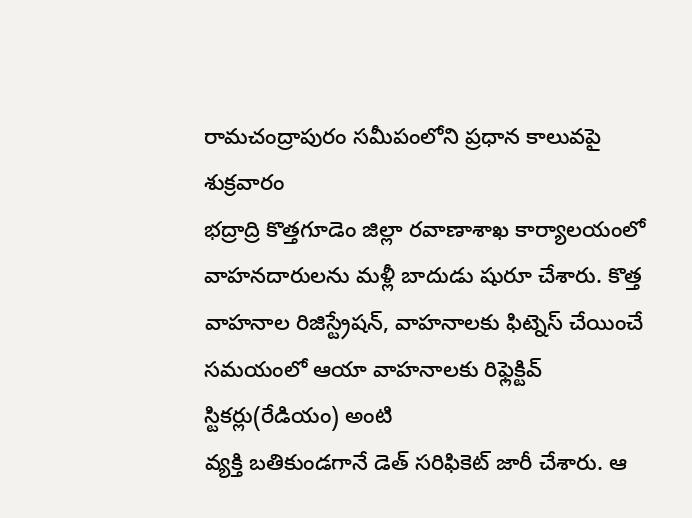రామచంద్రాపురం సమీపంలోని ప్రధాన కాలువపై శుక్రవారం
భద్రాద్రి కొత్తగూడెం జిల్లా రవాణాశాఖ కార్యాలయంలో వాహనదారులను మళ్లీ బాదుడు షురూ చేశారు. కొత్త వాహనాల రిజిస్ట్రేషన్, వాహనాలకు ఫిట్నెస్ చేయించే సమయంలో ఆయా వాహనాలకు రిఫ్లెక్టివ్ స్టికర్లు(రేడియం) అంటి
వ్యక్తి బతికుండగానే డెత్ సరిఫికెట్ జారీ చేశారు. ఆ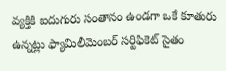వ్యక్తికి ఐదుగురు సంతానం ఉండగా ఒకే కూతురు ఉన్నట్లు ఫ్యామిలీమెంబర్ సర్టిఫికెట్ సైతం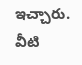ఇచ్చారు. వీటి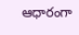ఆధారంగా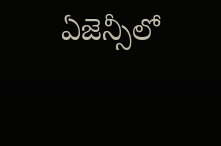ఏజెన్సీలో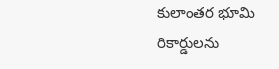కులాంతర భూమి రికార్డులను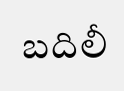బదిలీ